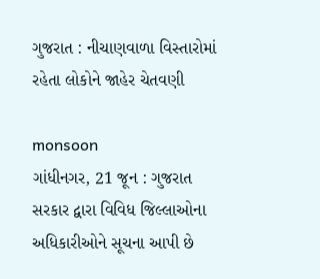ગુજરાત : નીચાણવાળા વિસ્તારોમાં રહેતા લોકોને જાહેર ચેતવણી

monsoon
ગાંધીનગર, 21 જૂન : ગુજરાત સરકાર દ્વારા વિવિધ જિલ્લાઓના અધિકારીઓને સૂચના આપી છે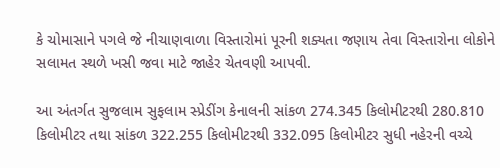કે ચોમાસાને પગલે જે નીચાણવાળા વિસ્તારોમાં પૂરની શક્યતા જણાય તેવા વિસ્તારોના લોકોને સલામત સ્થળે ખસી જવા માટે જાહેર ચેતવણી આપવી.

આ અંતર્ગત સુજલામ સુફલામ સ્પ્રેડીંગ કેનાલની સાંકળ 274.345 કિલોમીટરથી 280.810 કિલોમીટર તથા સાંકળ 322.255 કિલોમીટરથી 332.095 કિલોમીટર સુધી નહેરની વચ્ચે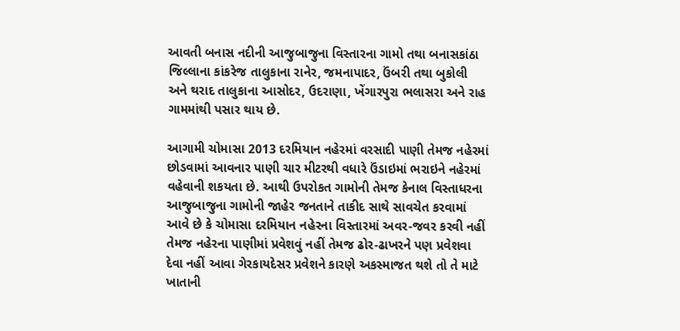આવતી બનાસ નદીની આજુબાજુના વિસ્તારના ગામો તથા બનાસકાંઠા જિલ્લાના કાંકરેજ તાલુકાના રાનેર, જમનાપાદર, ઉંબરી તથા બુકોલી અને થરાદ તાલુકાના આસોદર, ઉદરાણા, ખેંગારપુરા ભલાસરા અને રાહ ગામમાંથી પસાર થાય છે.

આગામી ચોમાસા 2013 દરમિયાન નહેરમાં વરસાદી પાણી તેમજ નહેરમાં છોડવામાં આવનાર પાણી ચાર મીટરથી વધારે ઉંડાઇમાં ભરાઇને નહેરમાં વહેવાની શકયતા છે. આથી ઉપરોકત ગામોની તેમજ કેનાલ વિસ્તાધરના આજુબાજુના ગામોની જાહેર જનતાને તાકીદ સાથે સાવચેત કરવામાં આવે છે કે ચોમાસા દરમિયાન નહેરના વિસ્તારમાં અવર-જવર કરવી નહીં તેમજ નહેરના પાણીમાં પ્રવેશવું નહીં તેમજ ઢોર-ઢાખરને પણ પ્રવેશવા દેવા નહીં આવા ગેરકાયદેસર પ્રવેશને કારણે અકસ્માજત થશે તો તે માટે ખાતાની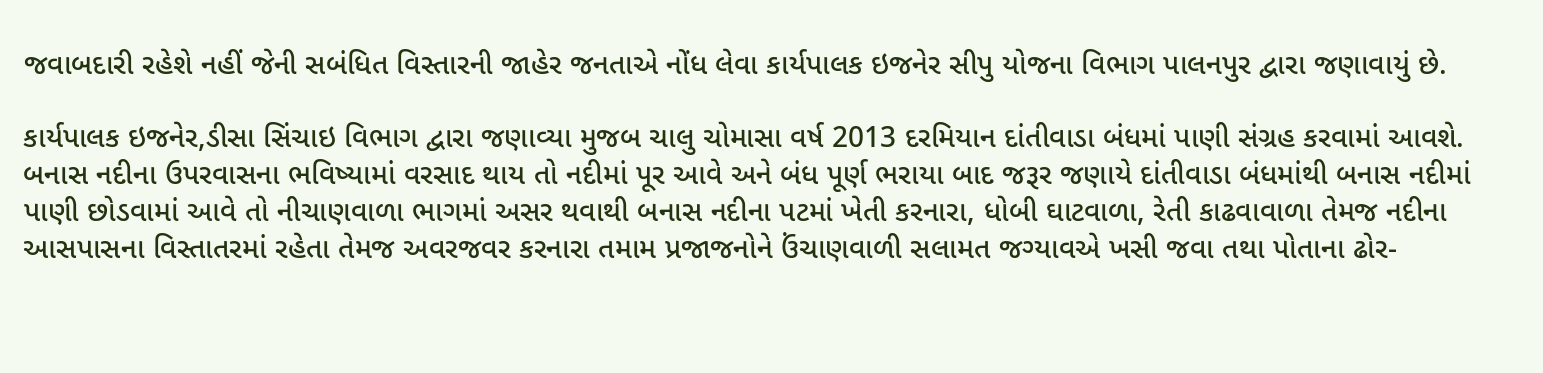જવાબદારી રહેશે નહીં જેની સબંધિત વિસ્તારની જાહેર જનતાએ નોંધ લેવા કાર્યપાલક ઇજનેર સીપુ યોજના વિભાગ પાલનપુર દ્વારા જણાવાયું છે.

કાર્યપાલક ઇજનેર,ડીસા સિંચાઇ વિભાગ દ્વારા જણાવ્યા મુજબ ચાલુ ચોમાસા વર્ષ 2013 દરમિયાન દાંતીવાડા બંધમાં પાણી સંગ્રહ કરવામાં આવશે. બનાસ નદીના ઉપરવાસના ભવિષ્યામાં વરસાદ થાય તો નદીમાં પૂર આવે અને બંધ પૂર્ણ ભરાયા બાદ જરૂર જણાયે દાંતીવાડા બંધમાંથી બનાસ નદીમાં પાણી છોડવામાં આવે તો નીચાણવાળા ભાગમાં અસર થવાથી બનાસ નદીના પટમાં ખેતી કરનારા, ધોબી ઘાટવાળા, રેતી કાઢવાવાળા તેમજ નદીના આસપાસના વિસ્તાતરમાં રહેતા તેમજ અવરજવર કરનારા તમામ પ્રજાજનોને ઉંચાણવાળી સલામત જગ્યાવએ ખસી જવા તથા પોતાના ઢોર-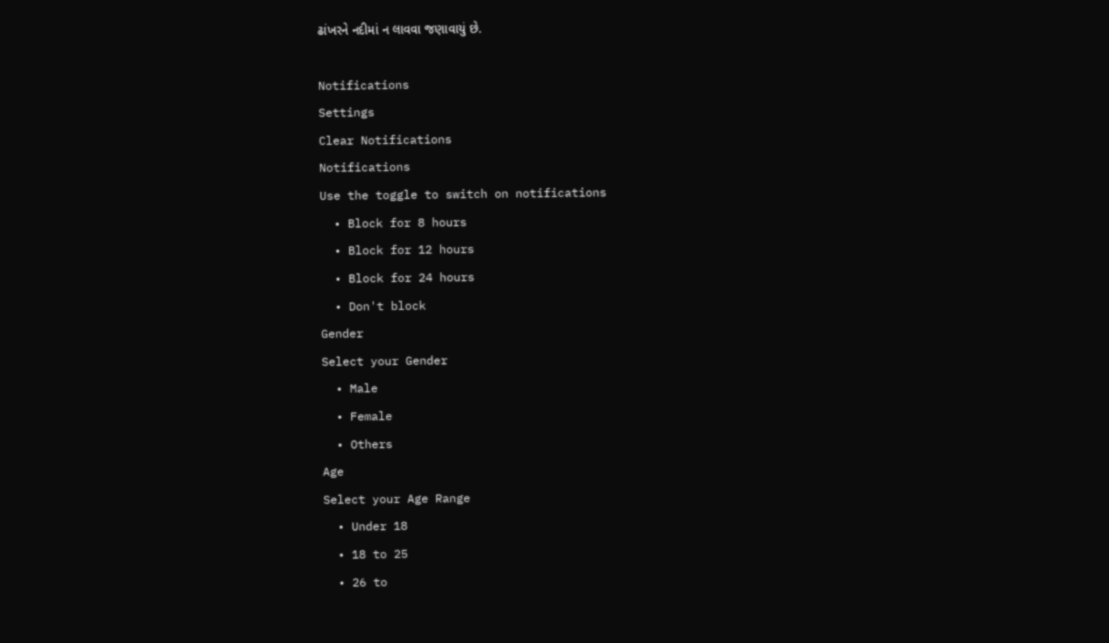ઢાંખરને નદીમાં ન લાવવા જણાવાયું છે.

Notifications
Settings
Clear Notifications
Notifications
Use the toggle to switch on notifications
  • Block for 8 hours
  • Block for 12 hours
  • Block for 24 hours
  • Don't block
Gender
Select your Gender
  • Male
  • Female
  • Others
Age
Select your Age Range
  • Under 18
  • 18 to 25
  • 26 to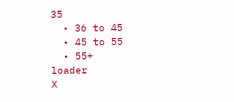35
  • 36 to 45
  • 45 to 55
  • 55+
loader
X